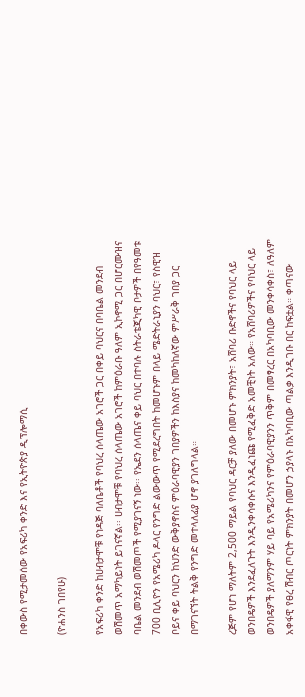በቀውስ የሚታመሰው የአፍሪካ ቀንድ እና የኢትዮጵያ ዲፕሎማሲ

(ዮሐንስ ገበየሁ)

የአፍሪካ ቀንድ ከሀብታሞቹ የነዳጅ ባለቤቶች የባህረ ሰላጤው አገሮች ጋር በቀይ ባህርና በባቤል መንደብ ወሽመጥ አማካይነት ይገናኛል፡፡ ሀብታሞቹ የባህረ ሰላጤው አገሮች ከምዕራቡ ዓለም ኢኮኖሚ ጋር በሆርሙዝና ባቤል መንደብ ወሽመጦች የሚያገናኝ ነው፡፡ የኤደን ሰላጤና ቀይ ባህር በተባሉ ስትራቴጂካዊ ቦታዎች በየዓመቱ 700 ቢሊዮን የአሜሪካ ዶላር የንግድ ልውውጥ የሚደረግበት ከመሆኑም በላይ ሜድትራኒያን ባህር፣ የስዊዝ ቦይና ቀይ ባህርን ከህንድ ውቅያኖስና ምዕራባዊያን ገበያዎችን ከእስያና ከመካከለኛው ምሥራቅ ገበያ ጋር በማገናኘት ትልቅ የንግድ መተላለፊያ ሆኖ ያገለግላል።

ረጅም የሆነ ማለትም 2,500 ማይል የባህር ዳርቻ ያለው በመሆኑ ምክንያት፣ አሸባሪ ቡድኖችና የባህር ላይ ወንበዴዎች እንደፈለጉት እንዲንቀሳቀሱና እንዲፈነጩ የሚፈቅድ አመቺነት አለው። የአሸባሪዎችና የባህር ላይ ወንበዴዎች ያለማንም ሃይ ባይ የአሜሪካንና የምዕራባዊያንን ጥቅም በመፃረር በአካባቢው መንቀሳቀስ፣ ለዓለም አቀፋዊ የፀረ ሽብር ጦርነት ምክንያት በመሆን ኃያላኑ በአካባቢው ጣልቃ እንዲገቡ በር ከፍቷል። ቀጣናው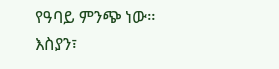የዓባይ ምንጭ ነው። እስያን፣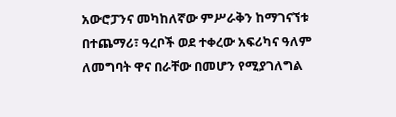አውሮፓንና መካከለኛው ምሥራቅን ከማገናኘቱ በተጨማሪ፣ ዓረቦች ወደ ተቀረው አፍሪካና ዓለም ለመግባት ዋና በራቸው በመሆን የሚያገለግል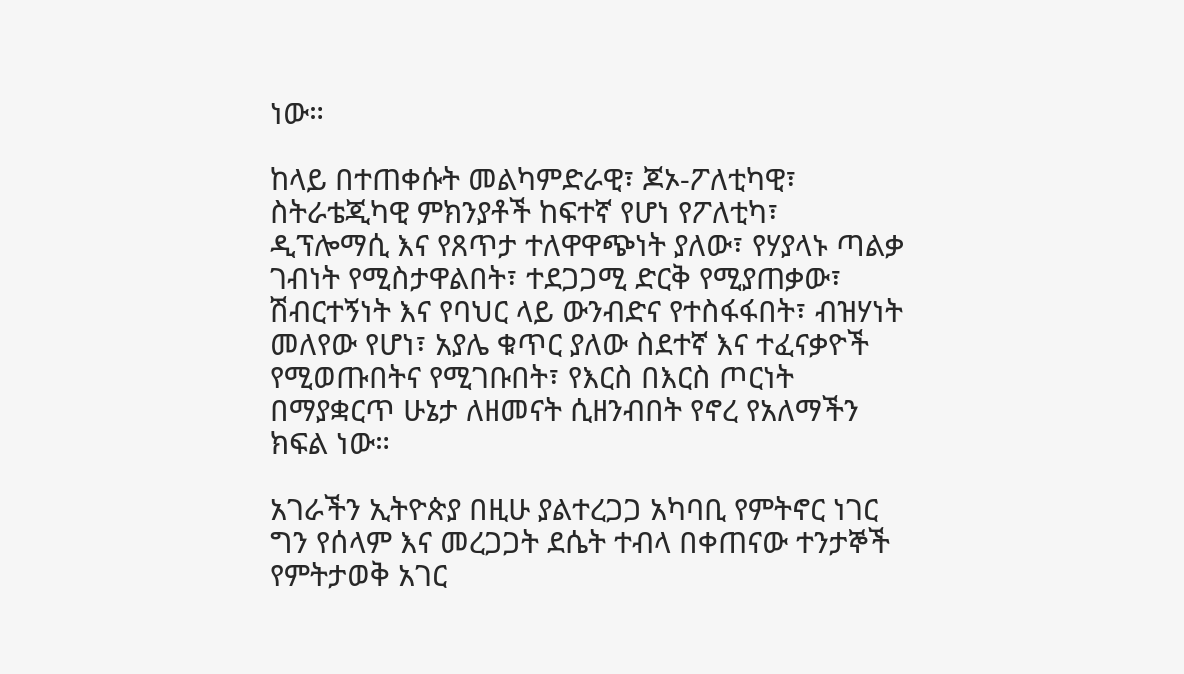ነው።

ከላይ በተጠቀሱት መልካምድራዊ፣ ጆኦ-ፖለቲካዊ፣ ስትራቴጂካዊ ምክንያቶች ከፍተኛ የሆነ የፖለቲካ፣ ዲፕሎማሲ እና የጸጥታ ተለዋዋጭነት ያለው፣ የሃያላኑ ጣልቃ ገብነት የሚስታዋልበት፣ ተደጋጋሚ ድርቅ የሚያጠቃው፣ ሽብርተኝነት እና የባህር ላይ ውንብድና የተስፋፋበት፣ ብዝሃነት መለየው የሆነ፣ አያሌ ቁጥር ያለው ስደተኛ እና ተፈናቃዮች የሚወጡበትና የሚገቡበት፣ የእርስ በእርስ ጦርነት በማያቋርጥ ሁኔታ ለዘመናት ሲዘንብበት የኖረ የአለማችን ክፍል ነው።

አገራችን ኢትዮጵያ በዚሁ ያልተረጋጋ አካባቢ የምትኖር ነገር ግን የሰላም እና መረጋጋት ደሴት ተብላ በቀጠናው ተንታኞች የምትታወቅ አገር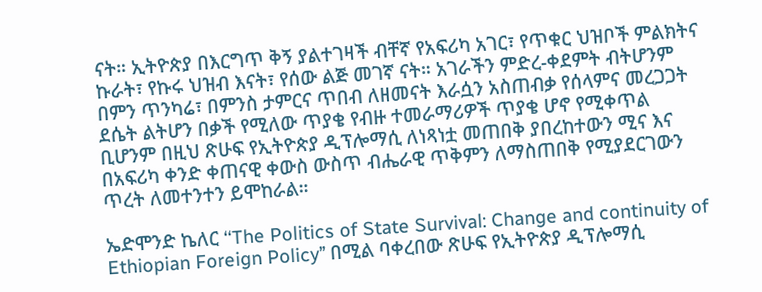ናት። ኢትዮጵያ በእርግጥ ቅኝ ያልተገዛች ብቸኛ የአፍሪካ አገር፣ የጥቁር ህዝቦች ምልክትና ኩራት፣ የኩሩ ህዝብ እናት፣ የሰው ልጅ መገኛ ናት። አገራችን ምድረ-ቀደምት ብትሆንም በምን ጥንካሬ፣ በምንስ ታምርና ጥበብ ለዘመናት እራሷን አስጠብቃ የሰላምና መረጋጋት ደሴት ልትሆን በቃች የሚለው ጥያቄ የብዙ ተመራማሪዎች ጥያቄ ሆኖ የሚቀጥል ቢሆንም በዚህ ጽሁፍ የኢትዮጵያ ዲፕሎማሲ ለነጻነቷ መጠበቅ ያበረከተውን ሚና እና በአፍሪካ ቀንድ ቀጠናዊ ቀውስ ውስጥ ብሔራዊ ጥቅምን ለማስጠበቅ የሚያደርገውን ጥረት ለመተንተን ይሞከራል።

ኤድሞንድ ኬለር ‘‘The Politics of State Survival: Change and continuity of Ethiopian Foreign Policy’’ በሚል ባቀረበው ጽሁፍ የኢትዮጵያ ዲፕሎማሲ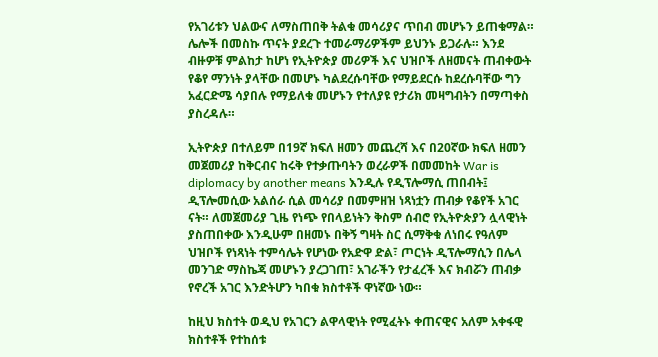የአገሪቱን ህልውና ለማስጠበቅ ትልቁ መሳሪያና ጥበብ መሆኑን ይጠቁማል። ሌሎች በመስኩ ጥናት ያደረጉ ተመራማሪዎችም ይህንኑ ይጋራሉ። እንደ ብዙዎቹ ምልከታ ከሆነ የኢትዮጵያ መሪዎች እና ህዝቦች ለዘመናት ጠብቀውት የቆየ ማንነት ያላቸው በመሆኑ ካልደረሱባቸው የማይደርሱ ከደረሱባቸው ግን አፈርድሜ ሳያበሉ የማይለቁ መሆኑን የተለያዩ የታሪክ መዛግብትን በማጣቀስ ያስረዳሉ።

ኢትዮጵያ በተለይም በ19ኛ ክፍለ ዘመን መጨረሻ እና በ20ኛው ክፍለ ዘመን መጀመሪያ ከቅርብና ከሩቅ የተቃጡባትን ወረራዎች በመመከት War is diplomacy by another means እንዲሉ የዲፕሎማሲ ጠበብት፤ ዲፕሎመሲው አልሰራ ሲል መሳሪያ በመምዘዝ ነጻነቷን ጠብቃ የቆየች አገር ናት። ለመጀመሪያ ጊዜ የነጭ የበላይነትን ቅስም ሰብሮ የኢትዮጵያን ሏላዊነት ያስጠበቀው እንዲሁም በዘመኑ በቅኝ ግዛት ስር ሲማቅቁ ለነበሩ የዓለም ህዝቦች የነጻነት ተምሳሌት የሆነው የአድዋ ድል፣ ጦርነት ዲፕሎማሲን በሌላ መንገድ ማስኬጃ መሆኑን ያረጋገጠ፣ አገራችን የታፈረች እና ክብሯን ጠብቃ የኖረች አገር እንድትሆን ካበቁ ክስተቶች ዋነኛው ነው።

ከዚህ ክስተት ወዲህ የአገርን ልዋላዊነት የሚፈትኑ ቀጠናዊና አለም አቀፋዊ ክስተቶች የተከሰቱ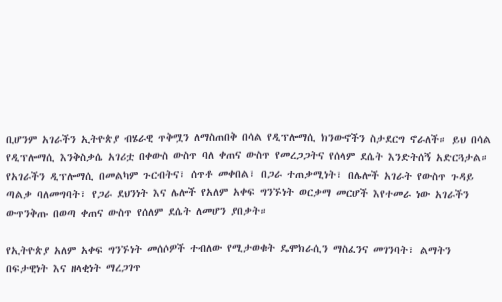ቢሆንም አገራችን ኢትዮጵያ ብሄራዊ ጥቅሟን ለማስጠበቅ በሳል የዲፕሎማሲ ክንውኖችን ስታደርግ ኖራለች። ይህ በሳል የዲፕሎማሲ እንቅስቃሴ አገሪቷ በቀውስ ውስጥ ባለ ቀጠና ውስጥ የመረጋጋትና የሰላም ደሴት እንድትሰኝ አድርጓታል። የአገራችን ዲፕሎማሲ በመልካም ጉርብትና፣ ሰጥቶ መቀበል፣ በጋራ ተጠቃሚነት፣ በሌሎች አገራት የውስጥ ጉዳይ ጣልቃ ባለመግባት፣ የጋራ ደህንነት እና ሌሎች የአለም አቀፍ ግንኙነት ወርቃማ መርሆች እየተመራ ነው አገራችን ውጥንቅጡ በወጣ ቀጠና ውስጥ የሰለም ደሴት ለመሆን ያበቃት።

የኢትዮጵያ አለም አቀፍ ግንኙነት መሰሶዎች ተብለው የሚታወቁት ዴሞክራሲን ማስፈንና መገንባት፣ ልማትን በፍታዊነት እና ዘላቂነት ማረጋገጥ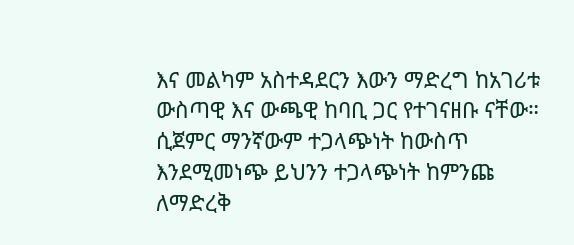እና መልካም አስተዳደርን እውን ማድረግ ከአገሪቱ ውስጣዊ እና ውጫዊ ከባቢ ጋር የተገናዘቡ ናቸው። ሲጀምር ማንኛውም ተጋላጭነት ከውስጥ እንደሚመነጭ ይህንን ተጋላጭነት ከምንጩ ለማድረቅ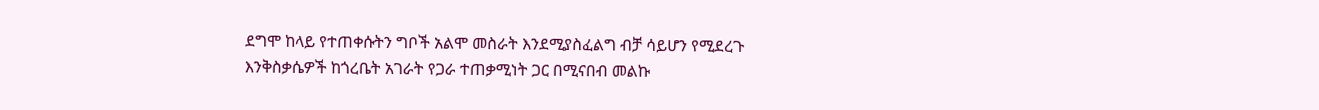ደግሞ ከላይ የተጠቀሱትን ግቦች አልሞ መስራት እንደሚያስፈልግ ብቻ ሳይሆን የሚደረጉ እንቅስቃሴዎች ከጎረቤት አገራት የጋራ ተጠቃሚነት ጋር በሚናበብ መልኩ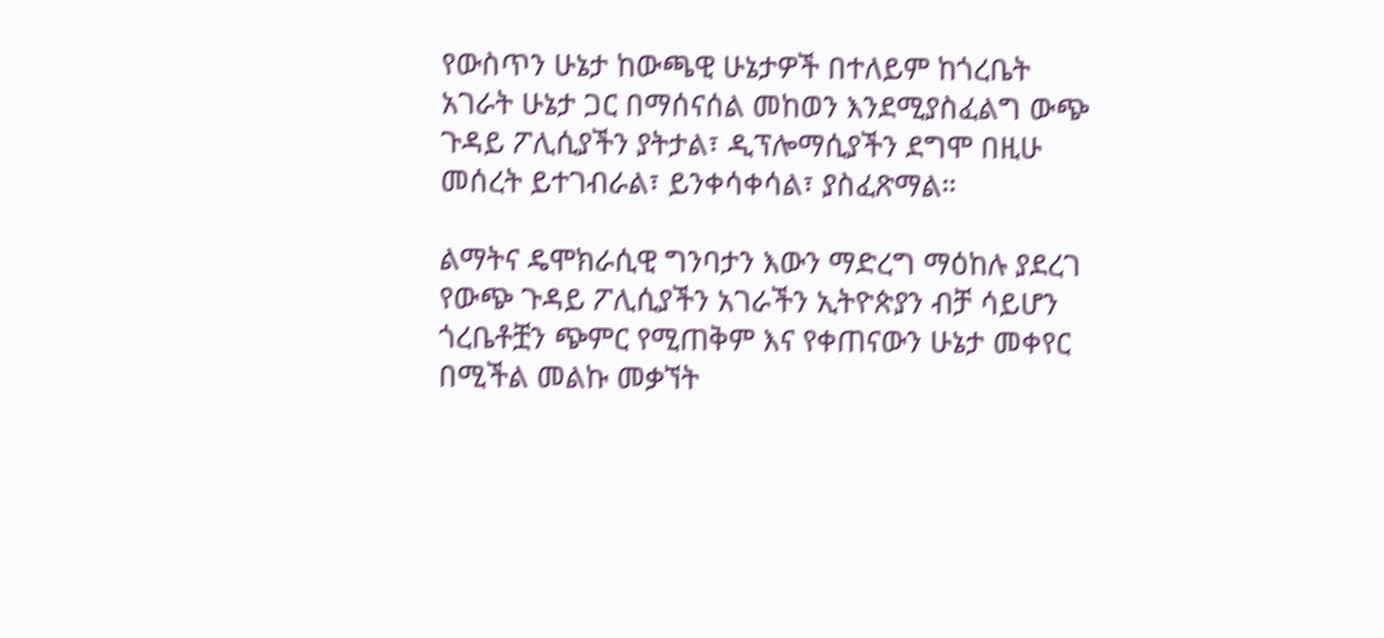የውስጥን ሁኔታ ከውጫዊ ሁኔታዎች በተለይም ከጎረቤት አገራት ሁኔታ ጋር በማሰናሰል መከወን እንደሚያስፈልግ ውጭ ጉዳይ ፖሊሲያችን ያትታል፣ ዲፕሎማሲያችን ደግሞ በዚሁ መሰረት ይተገብራል፣ ይንቀሳቀሳል፣ ያስፈጽማል።

ልማትና ዴሞክራሲዊ ግንባታን እውን ማድረግ ማዕከሉ ያደረገ የውጭ ጉዳይ ፖሊሲያችን አገራችን ኢትዮጵያን ብቻ ሳይሆን ጎረቤቶቿን ጭምር የሚጠቅም እና የቀጠናውን ሁኔታ መቀየር በሚችል መልኩ መቃኘት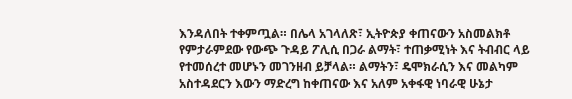እንዳለበት ተቀምጧል። በሌላ አገላለጽ፣ ኢትዮጵያ ቀጠናውን አስመልክቶ የምታራምደው የውጭ ጉዳይ ፖሊሲ በጋራ ልማት፣ ተጠቃሚነት እና ትብብር ላይ የተመሰረተ መሆኑን መገንዘብ ይቻላል። ልማትን፣ ዴሞክራሲን እና መልካም አስተዳደርን እውን ማድረግ ከቀጠናው እና አለም አቀፋዊ ነባራዊ ሁኔታ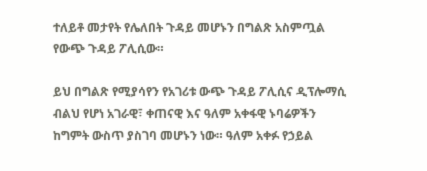ተለይቶ መታየት የሌለበት ጉዳይ መሆኑን በግልጽ አስምጧል የውጭ ጉዳይ ፖሊሲው።

ይህ በግልጽ የሚያሳየን የአገሪቱ ውጭ ጉዳይ ፖሊሲና ዲፕሎማሲ ብልህ የሆነ አገራዊ፣ ቀጠናዊ እና ዓለም አቀፋዊ ኑባሬዎችን ከግምት ውስጥ ያስገባ መሆኑን ነው። ዓለም አቀፉ የኃይል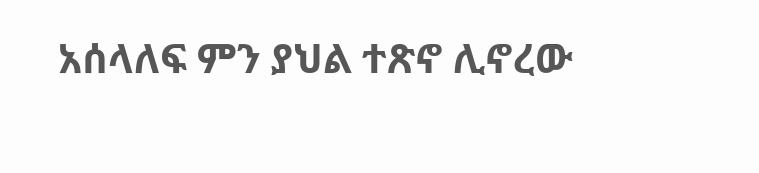አሰላለፍ ምን ያህል ተጽኖ ሊኖረው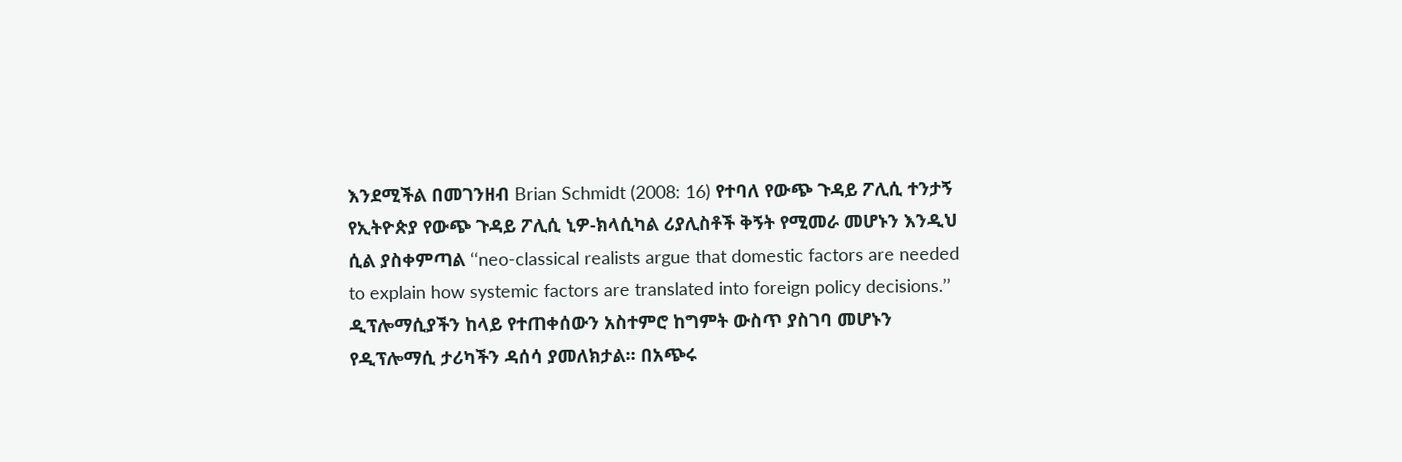እንደሚችል በመገንዘብ Brian Schmidt (2008: 16) የተባለ የውጭ ጉዳይ ፖሊሲ ተንታኝ የኢትዮጵያ የውጭ ጉዳይ ፖሊሲ ኒዎ-ክላሲካል ሪያሊስቶች ቅኝት የሚመራ መሆኑን እንዲህ ሲል ያስቀምጣል ‘‘neo-classical realists argue that domestic factors are needed to explain how systemic factors are translated into foreign policy decisions.’’ ዲፕሎማሲያችን ከላይ የተጠቀሰውን አስተምሮ ከግምት ውስጥ ያስገባ መሆኑን የዲፕሎማሲ ታሪካችን ዳሰሳ ያመለክታል። በአጭሩ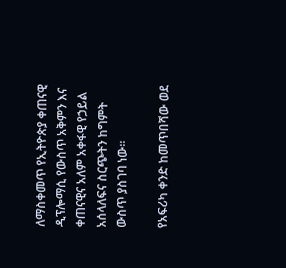ለማስቀመጥ የኢትዮጵያ ቀጠናዊ ዲፕሎማሲ የውስጥ አቅምን እና ቀጠናዊና አለም አቀፋዊ የኃይል አሰላለፍና ስርጭትን ከግምት ውስጥ ያስገባ ነው።

የአፍሪካ ቀንድ ከመጥበሻው ወደ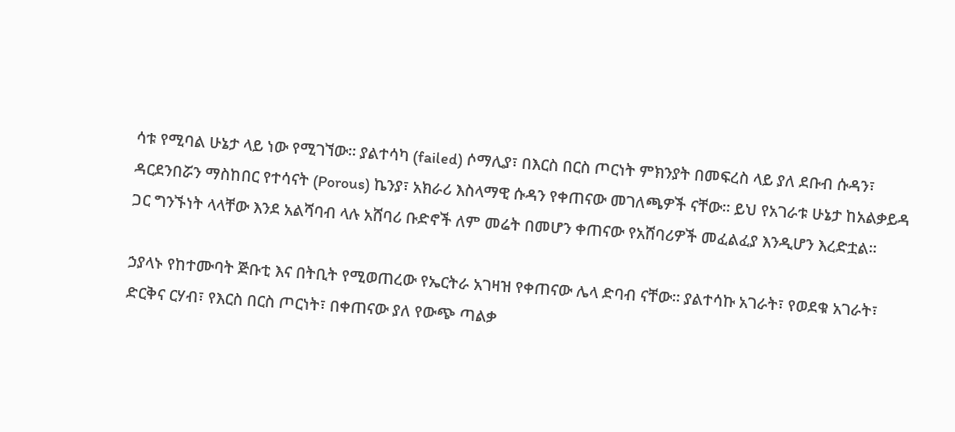ሳቱ የሚባል ሁኔታ ላይ ነው የሚገኘው። ያልተሳካ (failed) ሶማሊያ፣ በእርስ በርስ ጦርነት ምክንያት በመፍረስ ላይ ያለ ደቡብ ሱዳን፣ ዳርደንበሯን ማስከበር የተሳናት (Porous) ኬንያ፣ አክራሪ እስላማዊ ሱዳን የቀጠናው መገለጫዎች ናቸው። ይህ የአገራቱ ሁኔታ ከአልቃይዳ ጋር ግንኙነት ላላቸው እንደ አልሻባብ ላሉ አሸባሪ ቡድኖች ለም መሬት በመሆን ቀጠናው የአሸባሪዎች መፈልፈያ እንዲሆን እረድቷል።

ኃያላኑ የከተሙባት ጅቡቲ እና በትቢት የሚወጠረው የኤርትራ አገዛዝ የቀጠናው ሌላ ድባብ ናቸው። ያልተሳኩ አገራት፣ የወደቁ አገራት፣ ድርቅና ርሃብ፣ የእርስ በርስ ጦርነት፣ በቀጠናው ያለ የውጭ ጣልቃ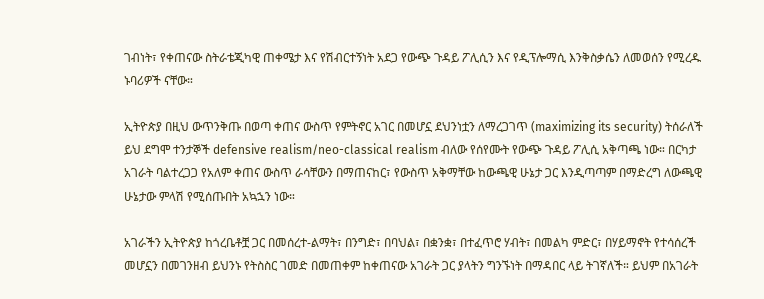ገብነት፣ የቀጠናው ስትራቴጂካዊ ጠቀሜታ እና የሽብርተኝነት አደጋ የውጭ ጉዳይ ፖሊሲን እና የዲፕሎማሲ እንቅስቃሴን ለመወሰን የሚረዱ ኑባሪዎች ናቸው።

ኢትዮጵያ በዚህ ውጥንቅጡ በወጣ ቀጠና ውስጥ የምትኖር አገር በመሆኗ ደህንነቷን ለማረጋገጥ (maximizing its security) ትሰራለች ይህ ደግሞ ተንታኞች defensive realism/neo-classical realism ብለው የሰየሙት የውጭ ጉዳይ ፖሊሲ አቅጣጫ ነው። በርካታ አገራት ባልተረጋጋ የአለም ቀጠና ውስጥ ራሳቸውን በማጠናከር፣ የውስጥ አቅማቸው ከውጫዊ ሁኔታ ጋር እንዲጣጣም በማድረግ ለውጫዊ ሁኔታው ምላሽ የሚሰጡበት አኳኋን ነው።

አገራችን ኢትዮጵያ ከጎረቤቶቿ ጋር በመሰረተ-ልማት፣ በንግድ፣ በባህል፣ በቋንቋ፣ በተፈጥሮ ሃብት፣ በመልካ ምድር፣ በሃይማኖት የተሳሰረች መሆኗን በመገንዘብ ይህንኑ የትስስር ገመድ በመጠቀም ከቀጠናው አገራት ጋር ያላትን ግንኙነት በማዳበር ላይ ትገኛለች። ይህም በአገራት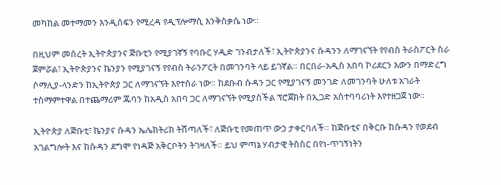መካከል መተማመን እንዲሰፍን የሚረዳ የዲፕሎማሲ እንቅስቃሴ ነው።

በዚህም መሰረት ኢትዮጵያንና ጅቡቲን የሚያገኛኝ የባቡር ሃዲድ ገንብታለች፣ ኢትዮጵያንና ሱዳንን ለማገናኘት የየብስ ትራስፖርት ስራ ጀምሯል፣ ኢትዮጵያንና ኬንያን የሚያገናኝ የየብስ ትራንፖርት በመገንባት ላይ ይገኛል። በርበራ-አዲስ አበባ ኮሪደርን እውን በማድረግ ሶማሊያ-ላንድን ከኢትዮጵያ ጋር ለማገናኘት እየተሰራ ነው። ከደቡብ ሱዳን ጋር የሚያገናኝ መንገድ ለመገንባት ሁለቱ አገራት ተስማምተዋል በተጨማሪም ጁባን ከአዲስ አበባ ጋር ለማገናኘት የሚያስችል ፕሮጀክት በኢጋድ አስተባባሪነት እየተዘጋጀ ነው።

ኢትዮጵያ ለጅቡቲ፣ ኬንያና ሱዳን ኤሌክትሪክ ትሸጣለች፣ ለጅቡቲ የመጠጥ ውኃ ታቀርባለች። ከጅቡቲና በቅርቡ ከሱዳን የወደብ አገልግሎት እና ከሱዳን ደግሞ የነዳጅ አቅርቦትን ትገዛለች። ይህ ምጣኔ ሃብታዊ ትስስር በየነ-ጥገኝነትን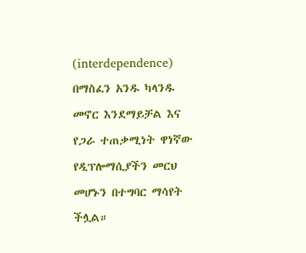(interdependence) በማስፈን አንዱ ካላንዱ መኖር እንደማይቻል እና የጋራ ተጠቃሚነት ዋነኛው የዲፕሎማሲያችን መርህ መሆኑን በተግባር ማሳየት ችሏል።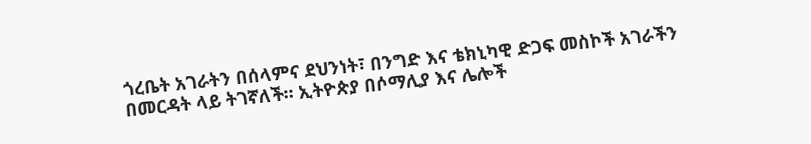ጎረቤት አገራትን በሰላምና ደህንነት፣ በንግድ እና ቴክኒካዊ ድጋፍ መስኮች አገራችን በመርዳት ላይ ትገኛለች። ኢትዮጵያ በሶማሊያ እና ሌሎች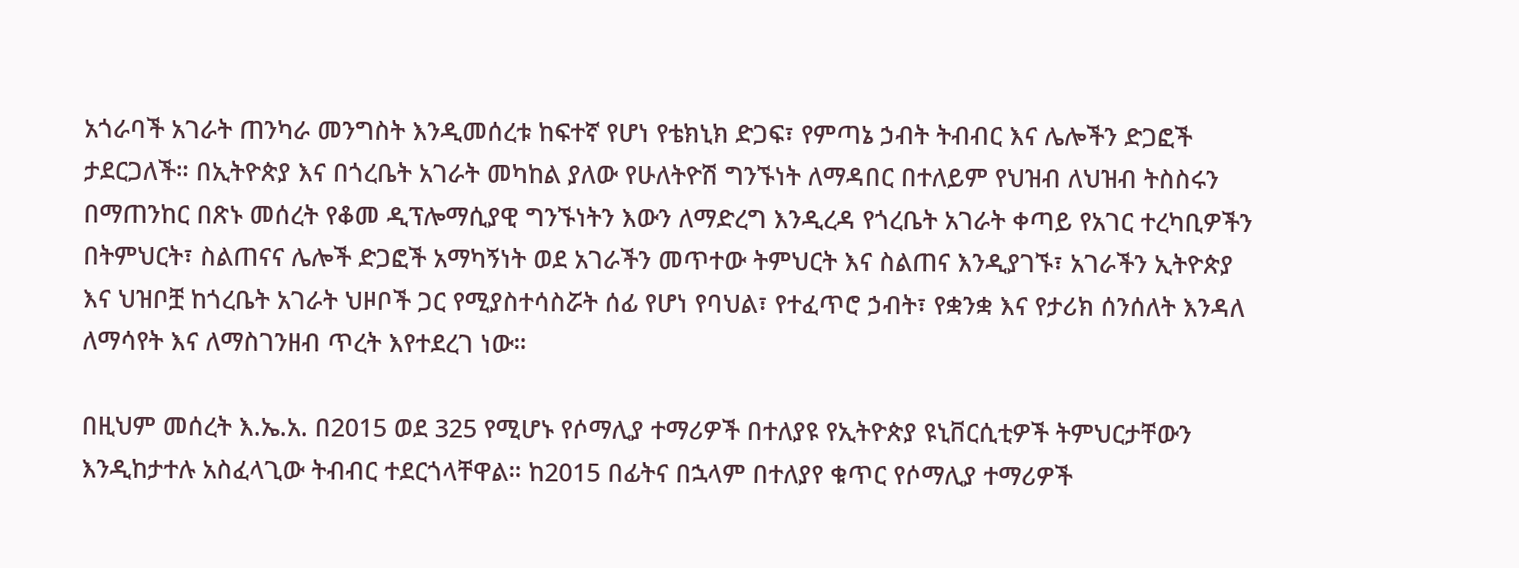አጎራባች አገራት ጠንካራ መንግስት እንዲመሰረቱ ከፍተኛ የሆነ የቴክኒክ ድጋፍ፣ የምጣኔ ኃብት ትብብር እና ሌሎችን ድጋፎች ታደርጋለች። በኢትዮጵያ እና በጎረቤት አገራት መካከል ያለው የሁለትዮሽ ግንኙነት ለማዳበር በተለይም የህዝብ ለህዝብ ትስስሩን በማጠንከር በጽኑ መሰረት የቆመ ዲፕሎማሲያዊ ግንኙነትን እውን ለማድረግ እንዲረዳ የጎረቤት አገራት ቀጣይ የአገር ተረካቢዎችን በትምህርት፣ ስልጠናና ሌሎች ድጋፎች አማካኝነት ወደ አገራችን መጥተው ትምህርት እና ስልጠና እንዲያገኙ፣ አገራችን ኢትዮጵያ እና ህዝቦቿ ከጎረቤት አገራት ህዞቦች ጋር የሚያስተሳስሯት ሰፊ የሆነ የባህል፣ የተፈጥሮ ኃብት፣ የቋንቋ እና የታሪክ ሰንሰለት እንዳለ ለማሳየት እና ለማስገንዘብ ጥረት እየተደረገ ነው።

በዚህም መሰረት እ.ኤ.አ. በ2015 ወደ 325 የሚሆኑ የሶማሊያ ተማሪዎች በተለያዩ የኢትዮጵያ ዩኒቨርሲቲዎች ትምህርታቸውን እንዲከታተሉ አስፈላጊው ትብብር ተደርጎላቸዋል። ከ2015 በፊትና በኋላም በተለያየ ቁጥር የሶማሊያ ተማሪዎች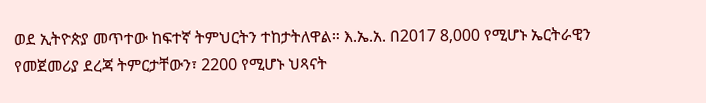ወደ ኢትዮጵያ መጥተው ከፍተኛ ትምህርትን ተከታትለዋል። እ.ኤ.አ. በ2017 8,000 የሚሆኑ ኤርትራዊን የመጀመሪያ ደረጃ ትምርታቸውን፣ 2200 የሚሆኑ ህጻናት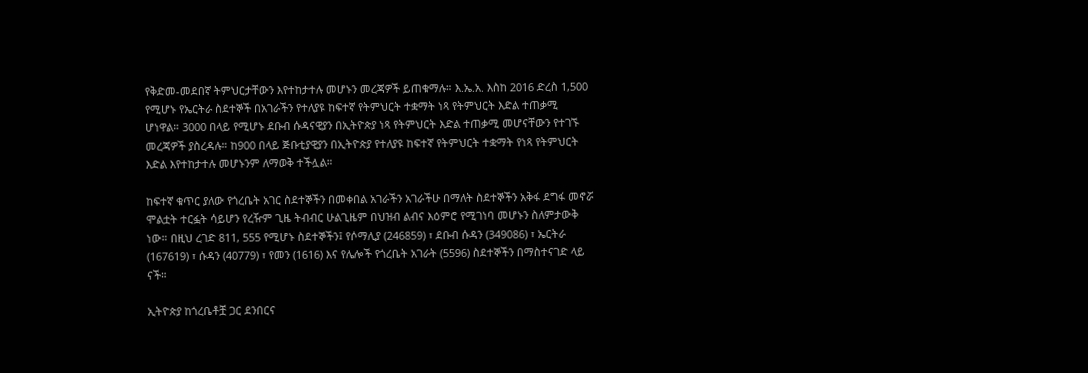የቅድመ-መደበኛ ትምህርታቸውን እየተከታተሉ መሆኑን መረጃዎች ይጠቁማሉ። እ.ኤ.አ. እስከ 2016 ድረስ 1,500 የሚሆኑ የኤርትራ ስደተኞች በአገራችን የተለያዩ ከፍተኛ የትምህርት ተቋማት ነጻ የትምህርት እድል ተጠቃሚ ሆነዋል። 3000 በላይ የሚሆኑ ደቡብ ሱዳናዊያን በኢትዮጵያ ነጻ የትምህርት እድል ተጠቃሚ መሆናቸውን የተገኙ መረጃዎች ያስረዳሉ። ከ900 በላይ ጅቡቲያዊያን በኢትዮጵያ የተለያዩ ከፍተኛ የትምህርት ተቋማት የነጻ የትምህርት እድል እየተከታተሉ መሆኑንም ለማወቅ ተችሏል።

ከፍተኛ ቁጥር ያለው የጎረቤት አገር ስደተኞችን በመቀበል አገራችን አገራችሁ በማለት ስደተኞችን አቅፋ ደግፋ መኖሯ ሞልቷት ተርፏት ሳይሆን የረዥም ጊዜ ትብብር ሁልጊዜም በህዝብ ልብና እዕምሮ የሚገነባ መሆኑን ስለምታውቅ ነው። በዚህ ረገድ 811, 555 የሚሆኑ ስደተኞችን፤ የሶማሊያ (246859) ፣ ደቡብ ሱዳን (349086) ፣ ኤርትራ (167619) ፣ ሱዳን (40779) ፣ የመን (1616) እና የሌሎች የጎረቤት አገራት (5596) ስደተኞችን በማስተናገድ ላይ ናች።

ኢትዮጵያ ከጎረቤቶቿ ጋር ደንበርና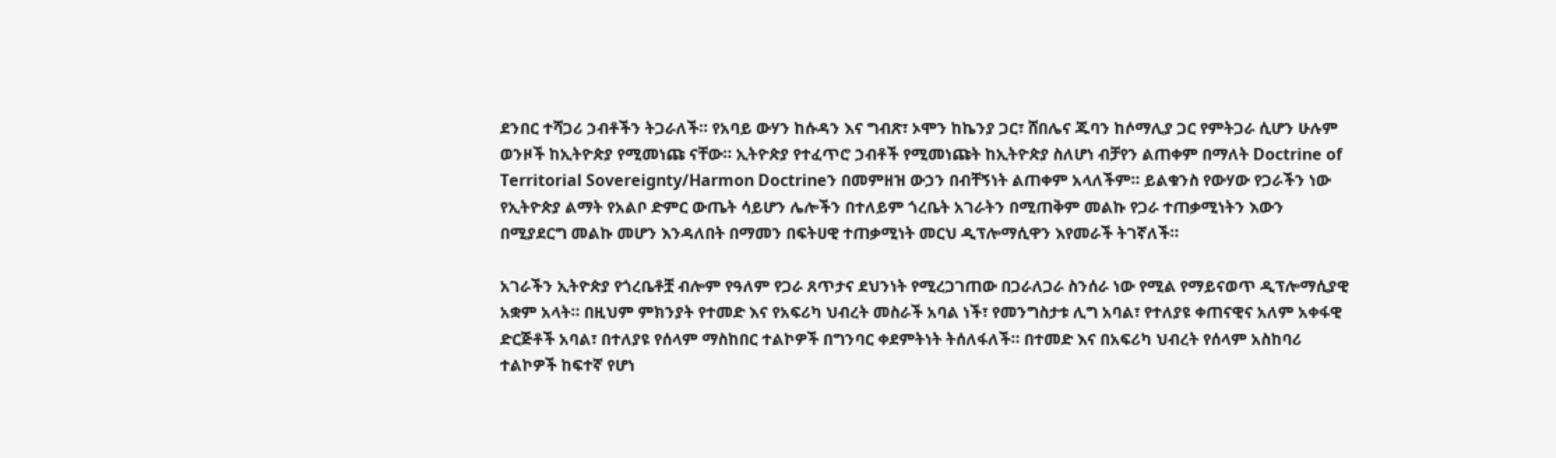ደንበር ተሻጋሪ ኃብቶችን ትጋራለች። የአባይ ውሃን ከሱዳን እና ግብጽ፣ ኦሞን ከኬንያ ጋር፣ ሸበሌና ጁባን ከሶማሊያ ጋር የምትጋራ ሲሆን ሁሉም ወንዞች ከኢትዮጵያ የሚመነጩ ናቸው። ኢትዮጵያ የተፈጥሮ ኃብቶች የሚመነጩት ከኢትዮጵያ ስለሆነ ብቻየን ልጠቀም በማለት Doctrine of Territorial Sovereignty/Harmon Doctrineን በመምዘዝ ውኃን በብቸኝነት ልጠቀም አላለችም። ይልቁንስ የውሃው የጋራችን ነው የኢትዮጵያ ልማት የአልቦ ድምር ውጤት ሳይሆን ሌሎችን በተለይም ጎረቤት አገራትን በሚጠቅም መልኩ የጋራ ተጠቃሚነትን እውን በሚያደርግ መልኩ መሆን እንዳለበት በማመን በፍትሀዊ ተጠቃሚነት መርህ ዲፕሎማሲዋን እየመራች ትገኛለች።

አገራችን ኢትዮጵያ የጎረቤቶቿ ብሎም የዓለም የጋራ ጸጥታና ደህንነት የሚረጋገጠው በጋራለጋራ ስንሰራ ነው የሚል የማይናወጥ ዲፕሎማሲያዊ አቋም አላት። በዚህም ምክንያት የተመድ እና የአፍሪካ ህብረት መስራች አባል ነች፣ የመንግስታቱ ሊግ አባል፣ የተለያዩ ቀጠናዊና አለም አቀፋዊ ድርጅቶች አባል፣ በተለያዩ የሰላም ማስከበር ተልኮዎች በግንባር ቀደምትነት ትሰለፋለች። በተመድ እና በአፍሪካ ህብረት የሰላም አስከባሪ ተልኮዎች ከፍተኛ የሆነ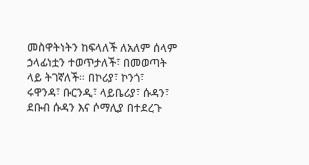መስዋትነትን ከፍላለች ለአለም ሰላም ኃላፊነቷን ተወጥታለች፣ በመወጣት ላይ ትገኛለች። በኮሪያ፣ ኮንጎ፣ ሩዋንዳ፣ ቡርንዲ፣ ላይቤሪያ፣ ሱዳን፣ ደቡብ ሱዳን እና ሶማሊያ በተደረጉ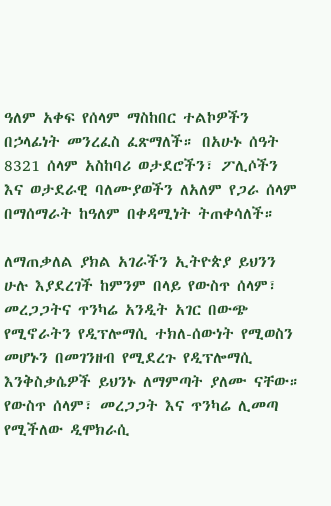ዓለም አቀፍ የሰላም ማስከበር ተልኮዎችን በኃላፊነት መንረፈስ ፈጽማለች። በአሁኑ ሰዓት 8321 ሰላም አስከባሪ ወታደሮችን፣ ፖሊሶችን እና ወታደራዊ ባለሙያወችን ለአለም የጋራ ሰላም በማሰማራት ከዓለም በቀዳሚነት ትጠቀሳለች።

ለማጠቃለል ያክል አገራችን ኢትዮጵያ ይህንን ሁሉ እያደረገች ከምንም በላይ የውስጥ ሰላም፣ መረጋጋትና ጥንካሬ አንዲት አገር በውጭ የሚኖራትን የዲፕሎማሲ ተክለ-ሰውነት የሚወስን መሆኑን በመገንዘብ የሚደረጉ የዲፕሎማሲ እንቅስቃሴዎች ይህንኑ ለማምጣት ያለሙ ናቸው። የውስጥ ሰላም፣ መረጋጋት እና ጥንካሬ ሊመጣ የሚችለው ዲሞክራሲ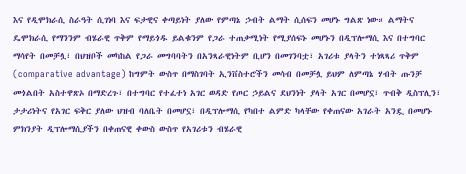እና የዲሞክራሲ ስራዓት ሲገነባ እና ፍታዊና ቀጣይነት ያለው የምጣኔ ኃብት ልማት ሲሰፍን መሆኑ ግልጽ ነው። ልማትና ዴሞክራሲ የማንንም ብሄራዊ ጥቅም የማይጎዱ ይልቁንም የጋራ ተጠቃሚነት የሚያሰፍኑ መሆኑን በዲፕሎማሲ እና በተግባር ማሳየት በመቻሏ፣ በህዝቦች መካከል የጋራ መግባባትን በአንጻራዊነትም ቢሆን በመገንባቷ፣ አገሪቱ ያላትን ተነጻጻሪ ጥቅም (comparative advantage) ከግምት ውስጥ በማስገባት ኢንቨስተሮችን መሳብ በመቻሏ ይህም ለምጣኔ ሃብት ጡንቻ መጎልበት አስተዋጽኦ በማድረጉ፣ በተግባር የተፈተነ አገር ወዳድ የጦር ኃይልና ደህንነት ያላት አገር በመሆኗ፣ ጥብቅ ዲስፕሊን፣ ታታሪነትና የአገር ፍቅር ያለው ህዝብ ባለቤት በመሆኗ፣ በዲፕሎማሲ የካበተ ልምድ ካላቸው የቀጠናው አገራት አንዷ በመሆኑ ምክንያት ዲፕሎማሲያችን በቀጠናዊ ቀውስ ውስጥ የአገሪቱን ብሄራዊ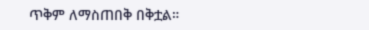ጥቅም ለማስጠበቅ በቅቷል።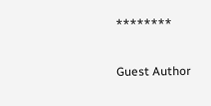********

Guest Author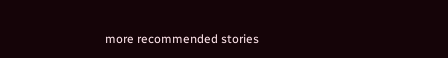more recommended stories